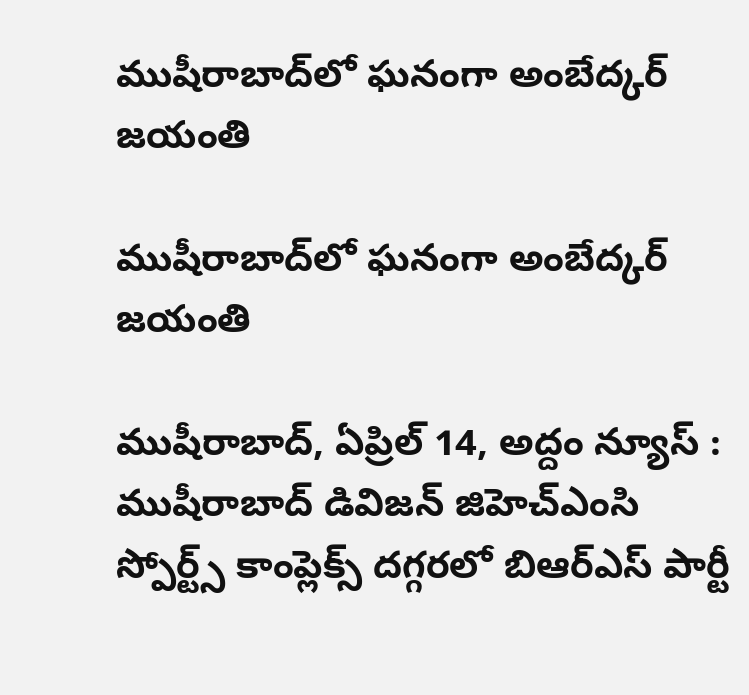ముషీరాబాద్‌లో ఘ‌నంగా అంబేద్క‌ర్ జ‌యంతి

ముషీరాబాద్‌లో ఘ‌నంగా అంబేద్క‌ర్ జ‌యంతి

ముషీరాబాద్‌, ఏప్రిల్ 14, అద్దం న్యూస్ :    ముషీరాబాద్ డివిజ‌న్ జిహెచ్ఎంసి స్పోర్ట్స్ కాంప్లెక్స్ ద‌గ్గ‌ర‌లో బిఆర్ఎస్ పార్టీ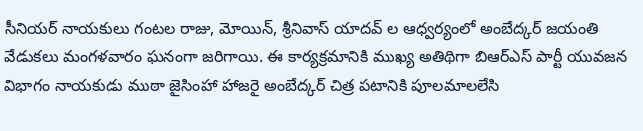సీనియ‌ర్ నాయ‌కులు గంట‌ల రాజు, మోయిన్‌, శ్రీనివాస్ యాద‌వ్ ల ఆధ్వ‌ర్యంలో అంబేద్క‌ర్ జ‌యంతి వేడుక‌లు మంగ‌ళ‌వారం ఘ‌నంగా జ‌రిగాయి. ఈ కార్య‌క్ర‌మానికి ముఖ్య అతిథిగా బిఆర్ఎస్ పార్టీ యువ‌జ‌న విభాగం నాయ‌కుడు ముఠా జైసింహా హాజ‌రై అంబేద్క‌ర్ చిత్ర ప‌టానికి పూల‌మాల‌లేసి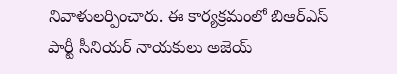నివాళుల‌ర్పించారు. ఈ కార్య‌క్ర‌మంలో బిఆర్ఎస్ పార్టీ సీనియ‌ర్ నాయ‌కులు అజెయ్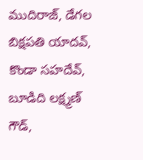ముదిరాజ్‌, డేగ‌ల బిక్ష‌ప‌తి యాద‌వ్‌, కొండా స‌హ‌దేవ్‌, బూడిది ల‌క్ష్మ‌ణ్ గౌడ్‌,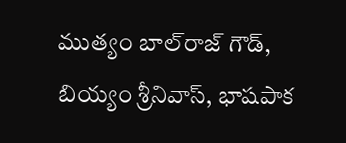ముత్యం బాల్‌రాజ్ గౌడ్‌, బియ్యం శ్రీనివాస్‌, భాష‌పాక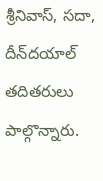శ్రీనివాస్‌, స‌దా, దీన్‌ద‌యాల్ త‌దిత‌రులు పాల్గొన్నారు.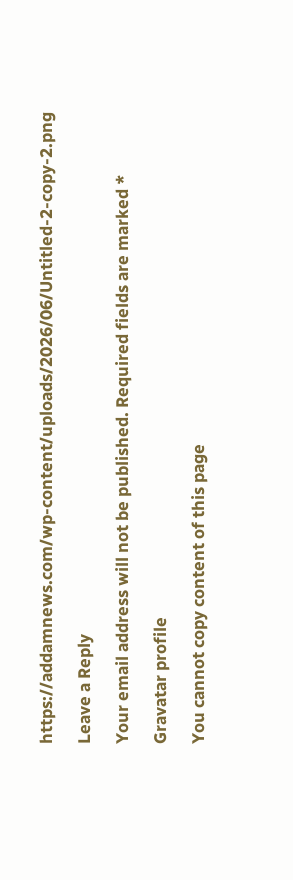https://addamnews.com/wp-content/uploads/2026/06/Untitled-2-copy-2.png

Leave a Reply

Your email address will not be published. Required fields are marked *

Gravatar profile

You cannot copy content of this page